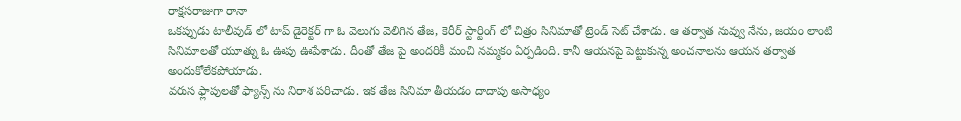రాక్షసరాజుగా రానా
ఒకప్పుడు టాలీవుడ్ లో టాప్ డైరెక్టర్ గా ఓ వెలుగు వెలిగిన తేజ, కెరీర్ స్టార్టింగ్ లో చిత్రం సినిమాతో ట్రెండ్ సెట్ చేశాడు. ఆ తర్వాత నువ్వు నేను, జయం లాంటి సినిమాలతో యూత్ను ఓ ఊపు ఊపేశాడు. దీంతో తేజ పై అందరికీ మంచి నమ్మకం ఏర్పడింది. కానీ ఆయనపై పెట్టుకున్న అంచనాలను ఆయన తర్వాత అందుకోలేకపోయాడు.
వరుస ఫ్లాపులతో ఫ్యాన్స్ ను నిరాశ పరిచాడు. ఇక తేజ సినిమా తీయడం దాదాపు అసాధ్యం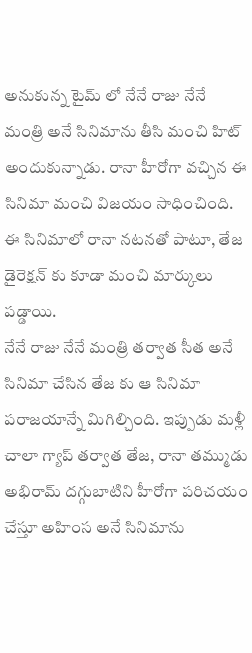అనుకున్న టైమ్ లో నేనే రాజు నేనే మంత్రి అనే సినిమాను తీసి మంచి హిట్ అందుకున్నాడు. రానా హీరోగా వచ్చిన ఈ సినిమా మంచి విజయం సాధించింది. ఈ సినిమాలో రానా నటనతో పాటూ, తేజ డైరెక్షన్ కు కూడా మంచి మార్కులు పడ్డాయి.
నేనే రాజు నేనే మంత్రి తర్వాత సీత అనే సినిమా చేసిన తేజ కు ఆ సినిమా పరాజయాన్నే మిగిల్చింది. ఇప్పుడు మళ్లీ చాలా గ్యాప్ తర్వాత తేజ, రానా తమ్ముడు అభిరామ్ దగ్గుబాటిని హీరోగా పరిచయం చేస్తూ అహింస అనే సినిమాను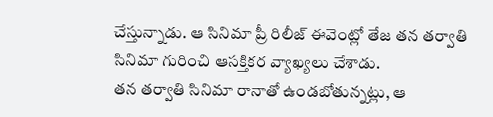చేస్తున్నాడు. ఆ సినిమా ప్రీ రిలీజ్ ఈవెంట్లో తేజ తన తర్వాతి సినిమా గురించి ఆసక్తికర వ్యాఖ్యలు చేశాడు.
తన తర్వాతి సినిమా రానాతో ఉండబోతున్నట్లు, ఆ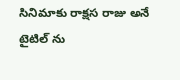సినిమాకు రాక్షస రాజు అనే టైటిల్ ను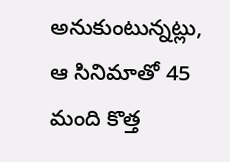అనుకుంటున్నట్లు, ఆ సినిమాతో 45 మంది కొత్త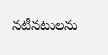నటీనటులను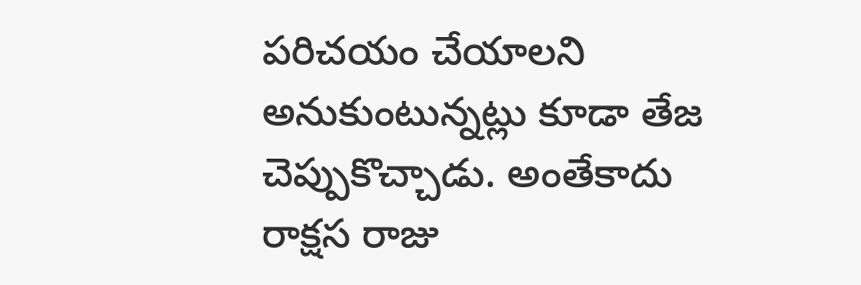పరిచయం చేయాలని అనుకుంటున్నట్లు కూడా తేజ చెప్పుకొచ్చాడు. అంతేకాదు రాక్షస రాజు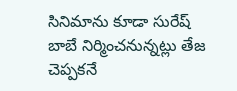సినిమాను కూడా సురేష్ బాబే నిర్మించనున్నట్లు తేజ చెప్పకనే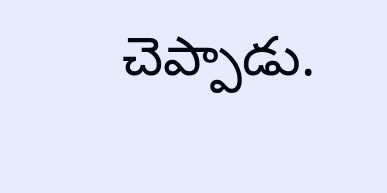చెప్పాడు.